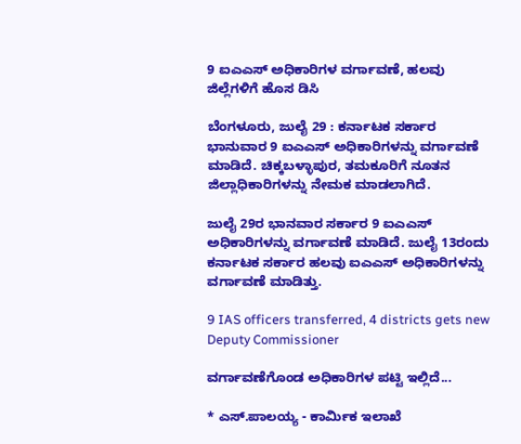9 ಐಎಎಸ್ ಅಧಿಕಾರಿಗಳ ವರ್ಗಾವಣೆ, ಹಲವು ಜಿಲ್ಲೆಗಳಿಗೆ ಹೊಸ ಡಿಸಿ

ಬೆಂಗಳೂರು, ಜುಲೈ 29 : ಕರ್ನಾಟಕ ಸರ್ಕಾರ ಭಾನುವಾರ 9 ಐಎಎಸ್ ಅಧಿಕಾರಿಗಳನ್ನು ವರ್ಗಾವಣೆ ಮಾಡಿದೆ. ಚಿಕ್ಕಬಳ್ಳಾಪುರ, ತಮಕೂರಿಗೆ ನೂತನ ಜಿಲ್ಲಾಧಿಕಾರಿಗಳನ್ನು ನೇಮಕ ಮಾಡಲಾಗಿದೆ.

ಜುಲೈ 29ರ ಭಾನವಾರ ಸರ್ಕಾರ 9 ಐಎಎಸ್ ಅಧಿಕಾರಿಗಳನ್ನು ವರ್ಗಾವಣೆ ಮಾಡಿದೆ. ಜುಲೈ 13ರಂದು ಕರ್ನಾಟಕ ಸರ್ಕಾರ ಹಲವು ಐಎಎಸ್ ಅಧಿಕಾರಿಗಳನ್ನು ವರ್ಗಾವಣೆ ಮಾಡಿತ್ತು.

9 IAS officers transferred, 4 districts gets new Deputy Commissioner

ವರ್ಗಾವಣೆಗೊಂಡ ಅಧಿಕಾರಿಗಳ ಪಟ್ಟಿ ಇಲ್ಲಿದೆ...

* ಎಸ್.ಪಾಲಯ್ಯ - ಕಾರ್ಮಿಕ ಇಲಾಖೆ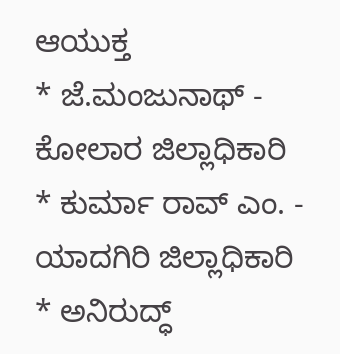ಆಯುಕ್ತ
* ಜೆ.ಮಂಜುನಾಥ್ - ಕೋಲಾರ ಜಿಲ್ಲಾಧಿಕಾರಿ
* ಕುರ್ಮಾ ರಾವ್ ಎಂ. - ಯಾದಗಿರಿ ಜಿಲ್ಲಾಧಿಕಾರಿ
* ಅನಿರುದ್ಧ್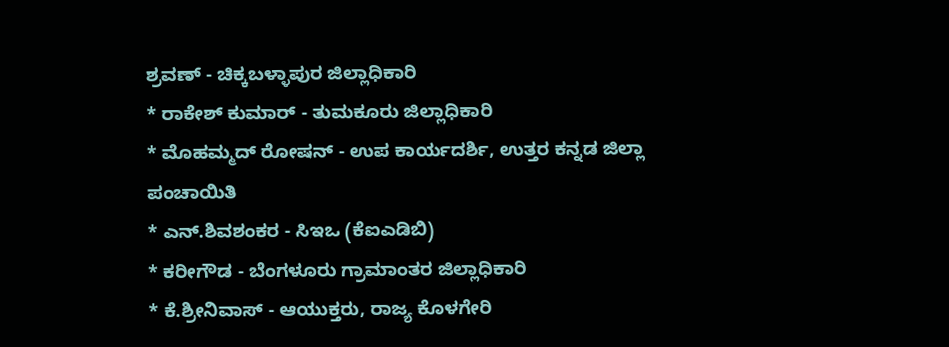ಶ್ರವಣ್ - ಚಿಕ್ಕಬಳ್ಳಾಪುರ ಜಿಲ್ಲಾಧಿಕಾರಿ
* ರಾಕೇಶ್ ಕುಮಾರ್ - ತುಮಕೂರು ಜಿಲ್ಲಾಧಿಕಾರಿ
* ಮೊಹಮ್ಮದ್ ರೋಷನ್ - ಉಪ ಕಾರ್ಯದರ್ಶಿ, ಉತ್ತರ ಕನ್ನಡ ಜಿಲ್ಲಾ ಪಂಚಾಯಿತಿ
* ಎನ್.ಶಿವಶಂಕರ - ಸಿಇಒ (ಕೆಐಎಡಿಬಿ)
* ಕರೀಗೌಡ - ಬೆಂಗಳೂರು ಗ್ರಾಮಾಂತರ ಜಿಲ್ಲಾಧಿಕಾರಿ
* ಕೆ.ಶ್ರೀನಿವಾಸ್ - ಆಯುಕ್ತರು, ರಾಜ್ಯ ಕೊಳಗೇರಿ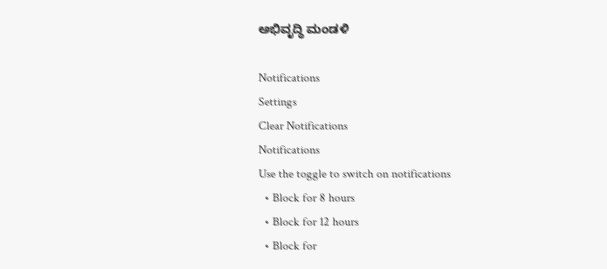ಅಭಿವೃದ್ಧಿ ಮಂಡಳಿ

Notifications
Settings
Clear Notifications
Notifications
Use the toggle to switch on notifications
  • Block for 8 hours
  • Block for 12 hours
  • Block for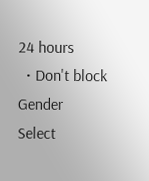24 hours
  • Don't block
Gender
Select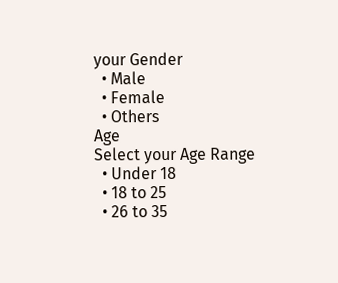your Gender
  • Male
  • Female
  • Others
Age
Select your Age Range
  • Under 18
  • 18 to 25
  • 26 to 35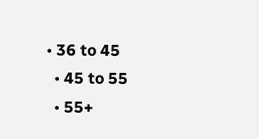• 36 to 45
  • 45 to 55
  • 55+